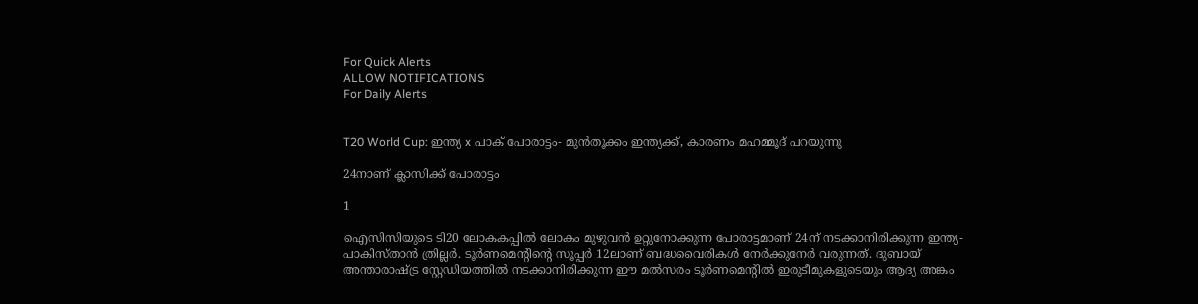For Quick Alerts
ALLOW NOTIFICATIONS
For Daily Alerts


T20 World Cup: ഇന്ത്യ x പാക് പോരാട്ടം- മുന്‍തൂക്കം ഇന്ത്യക്ക്, കാരണം മഹമ്മൂദ് പറയുന്നു

24നാണ് ക്ലാസിക്ക് പോരാട്ടം

1

ഐസിസിയുടെ ടി20 ലോകകപ്പില്‍ ലോകം മുഴുവന്‍ ഉറ്റുനോക്കുന്ന പോരാട്ടമാണ് 24ന് നടക്കാനിരിക്കുന്ന ഇന്ത്യ- പാകിസ്താന്‍ ത്രില്ലര്‍. ടൂര്‍ണമെന്റിന്റെ സൂപ്പര്‍ 12ലാണ് ബദ്ധവൈരികള്‍ നേര്‍ക്കുനേര്‍ വരുന്നത്. ദുബായ് അന്താരാഷ്ട്ര സ്റ്റേഡിയത്തില്‍ നടക്കാനിരിക്കുന്ന ഈ മല്‍സരം ടൂര്‍ണമെന്റില്‍ ഇരുടീമുകളുടെയും ആദ്യ അങ്കം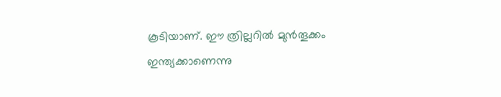കൂടിയാണ്. ഈ ത്രില്ലറില്‍ മുന്‍തൂക്കം ഇന്ത്യക്കാണെന്നു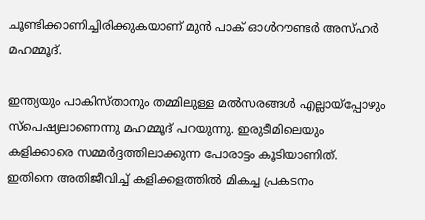ചൂണ്ടിക്കാണിച്ചിരിക്കുകയാണ് മുന്‍ പാക് ഓള്‍റൗണ്ടര്‍ അസ്ഹര്‍ മഹമ്മൂദ്.

ഇന്ത്യയും പാകിസ്താനും തമ്മിലുള്ള മല്‍സരങ്ങള്‍ എല്ലായ്‌പ്പോഴും സ്‌പെഷ്യലാണെന്നു മഹമ്മൂദ് പറയുന്നു. ഇരുടീമിലെയും കളിക്കാരെ സമ്മര്‍ദ്ദത്തിലാക്കുന്ന പോരാട്ടം കൂടിയാണിത്. ഇതിനെ അതിജീവിച്ച് കളിക്കളത്തില്‍ മികച്ച പ്രകടനം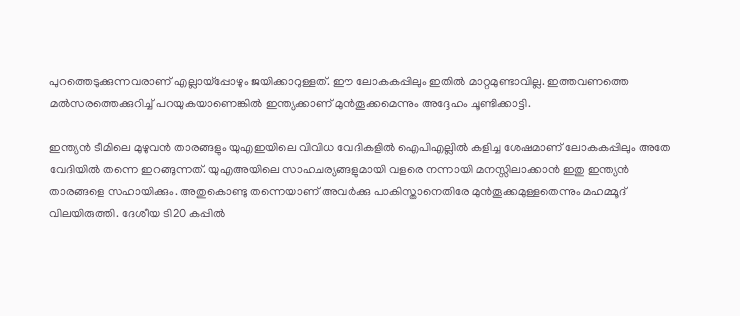പുറത്തെടുക്കുന്നവരാണ് എല്ലായ്‌പ്പോഴും ജയിക്കാറുള്ളത്. ഈ ലോകകപ്പിലും ഇതില്‍ മാറ്റമുണ്ടാവില്ല. ഇത്തവണത്തെ മല്‍സരത്തെക്കുറിച്ച് പറയുകയാണെങ്കില്‍ ഇന്ത്യക്കാണ് മുന്‍തൂക്കമെന്നും അദ്ദേഹം ചൂണ്ടിക്കാട്ടി.

ഇന്ത്യന്‍ ടീമിലെ മുഴുവന്‍ താരങ്ങളും യുഎഇയിലെ വിവിധ വേദികളില്‍ ഐപിഎല്ലില്‍ കളിച്ച ശേഷമാണ് ലോകകപ്പിലും അതേ വേദിയില്‍ തന്നെ ഇറങ്ങുന്നത്. യുഎഅയിലെ സാഹചര്യങ്ങളുമായി വളരെ നന്നായി മനസ്സിലാക്കാന്‍ ഇതു ഇന്ത്യന്‍ താരങ്ങളെ സഹായിക്കും. അതുകൊണ്ടു തന്നെയാണ് അവര്‍ക്കു പാകിസ്താനെതിരേ മുന്‍തൂക്കമുള്ളതെന്നും മഹമ്മൂദ് വിലയിരുത്തി. ദേശീയ ടി20 കപ്പില്‍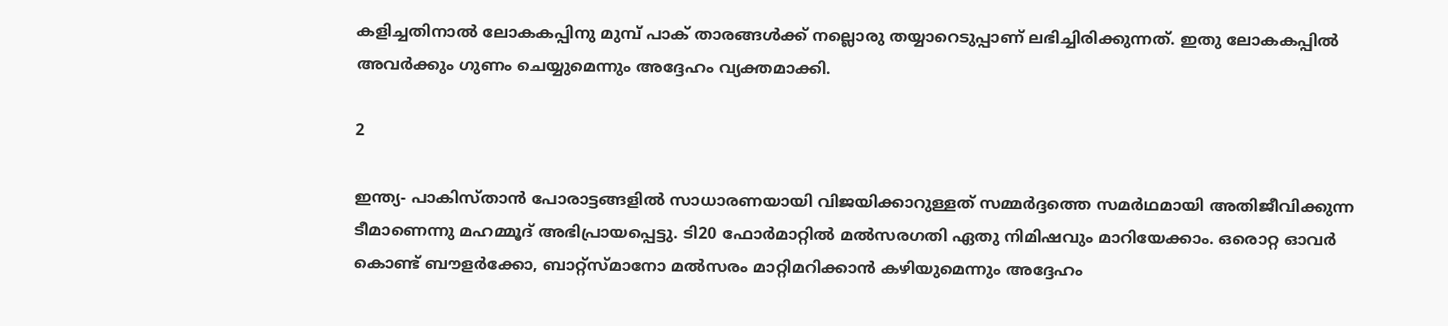കളിച്ചതിനാല്‍ ലോകകപ്പിനു മുമ്പ് പാക് താരങ്ങള്‍ക്ക് നല്ലൊരു തയ്യാറെടുപ്പാണ് ലഭിച്ചിരിക്കുന്നത്. ഇതു ലോകകപ്പില്‍ അവര്‍ക്കും ഗുണം ചെയ്യുമെന്നും അദ്ദേഹം വ്യക്തമാക്കി.

2

ഇന്ത്യ- പാകിസ്താന്‍ പോരാട്ടങ്ങളില്‍ സാധാരണയായി വിജയിക്കാറുള്ളത് സമ്മര്‍ദ്ദത്തെ സമര്‍ഥമായി അതിജീവിക്കുന്ന ടീമാണെന്നു മഹമ്മൂദ് അഭിപ്രായപ്പെട്ടു. ടി20 ഫോര്‍മാറ്റില്‍ മല്‍സരഗതി ഏതു നിമിഷവും മാറിയേക്കാം. ഒരൊറ്റ ഓവര്‍ കൊണ്ട് ബൗളര്‍ക്കോ, ബാറ്റ്‌സ്മാനോ മല്‍സരം മാറ്റിമറിക്കാന്‍ കഴിയുമെന്നും അദ്ദേഹം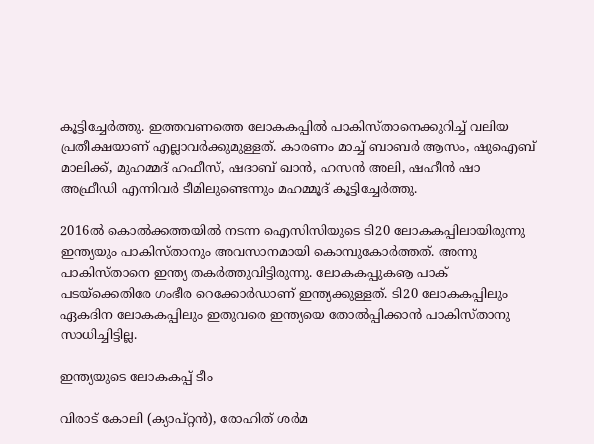കൂട്ടിച്ചേര്‍ത്തു. ഇത്തവണത്തെ ലോകകപ്പില്‍ പാകിസ്താനെക്കുറിച്ച് വലിയ പ്രതീക്ഷയാണ് എല്ലാവര്‍ക്കുമുള്ളത്. കാരണം മാച്ച് ബാബര്‍ ആസം, ഷുഐബ് മാലിക്ക്, മുഹമ്മദ് ഹഫീസ്, ഷദാബ് ഖാന്‍, ഹസന്‍ അലി, ഷഹീന്‍ ഷാ അഫ്രീഡി എന്നിവര്‍ ടീമിലുണ്ടെന്നും മഹമ്മൂദ് കൂട്ടിച്ചേര്‍ത്തു.

2016ല്‍ കൊല്‍ക്കത്തയില്‍ നടന്ന ഐസിസിയുടെ ടി20 ലോകകപ്പിലായിരുന്നു ഇന്ത്യയും പാകിസ്താനും അവസാനമായി കൊമ്പുകോര്‍ത്തത്. അന്നു പാകിസ്താനെ ഇന്ത്യ തകര്‍ത്തുവിട്ടിരുന്നു. ലോകകപ്പുകൡ പാക് പടയ്‌ക്കെതിരേ ഗംഭീര റെക്കോര്‍ഡാണ് ഇന്ത്യക്കുള്ളത്. ടി20 ലോകകപ്പിലും ഏകദിന ലോകകപ്പിലും ഇതുവരെ ഇന്ത്യയെ തോല്‍പ്പിക്കാന്‍ പാകിസ്താനു സാധിച്ചിട്ടില്ല.

ഇന്ത്യയുടെ ലോകകപ്പ് ടീം

വിരാട് കോലി (ക്യാപ്റ്റന്‍), രോഹിത് ശര്‍മ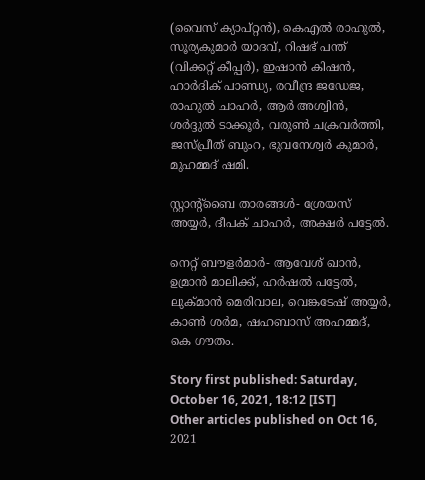(വൈസ് ക്യാപ്റ്റന്‍), കെഎല്‍ രാഹുല്‍, സൂര്യകുമാര്‍ യാദവ്, റിഷഭ് പന്ത് (വിക്കറ്റ് കീപ്പര്‍), ഇഷാന്‍ കിഷന്‍, ഹാര്‍ദിക് പാണ്ഡ്യ, രവീന്ദ്ര ജഡേജ, രാഹുല്‍ ചാഹര്‍, ആര്‍ അശ്വിന്‍, ശര്‍ദ്ദുല്‍ ടാക്കൂര്‍, വരുണ്‍ ചക്രവര്‍ത്തി, ജസ്പ്രീത് ബുംറ, ഭുവനേശ്വര്‍ കുമാര്‍, മുഹമ്മദ് ഷമി.

സ്റ്റാന്റ്ബൈ താരങ്ങള്‍- ശ്രേയസ് അയ്യര്‍, ദീപക് ചാഹര്‍, അക്ഷര്‍ പട്ടേല്‍.

നെറ്റ് ബൗളര്‍മാര്‍- ആവേശ് ഖാന്‍, ഉമ്രാന്‍ മാലിക്ക്, ഹര്‍ഷല്‍ പട്ടേല്‍, ലുക്മാന്‍ മെരിവാല, വെങ്കടേഷ് അയ്യര്‍, കാണ്‍ ശര്‍മ, ഷഹബാസ് അഹമ്മദ്, കെ ഗൗതം.

Story first published: Saturday, October 16, 2021, 18:12 [IST]
Other articles published on Oct 16, 2021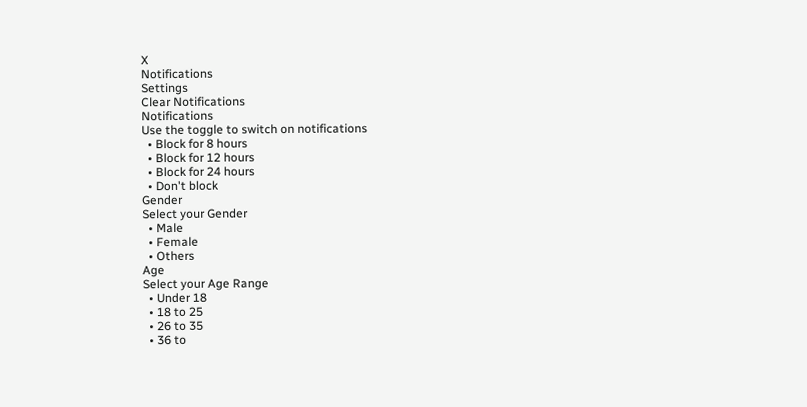X
Notifications
Settings
Clear Notifications
Notifications
Use the toggle to switch on notifications
  • Block for 8 hours
  • Block for 12 hours
  • Block for 24 hours
  • Don't block
Gender
Select your Gender
  • Male
  • Female
  • Others
Age
Select your Age Range
  • Under 18
  • 18 to 25
  • 26 to 35
  • 36 to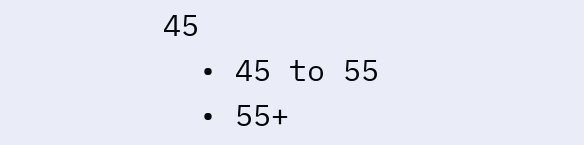45
  • 45 to 55
  • 55+